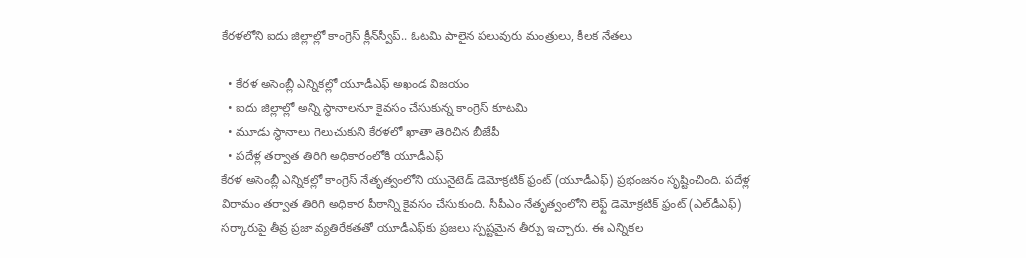కేరళలోని ఐదు జిల్లాల్లో కాంగ్రెస్ క్లీన్‌స్వీప్.. ఓటమి పాలైన పలువురు మంత్రులు, కీలక నేతలు

  • కేరళ అసెంబ్లీ ఎన్నికల్లో యూడీఎఫ్ అఖండ విజయం
  • ఐదు జిల్లాల్లో అన్ని స్థానాలనూ కైవసం చేసుకున్న కాంగ్రెస్ కూటమి
  • మూడు స్థానాలు గెలుచుకుని కేరళలో ఖాతా తెరిచిన బీజేపీ
  • పదేళ్ల తర్వాత తిరిగి అధికారంలోకి యూడీఎఫ్
కేరళ అసెంబ్లీ ఎన్నికల్లో కాంగ్రెస్ నేతృత్వంలోని యునైటెడ్ డెమోక్రటిక్ ఫ్రంట్ (యూడీఎఫ్) ప్రభంజనం సృష్టించింది. పదేళ్ల విరామం తర్వాత తిరిగి అధికార పీఠాన్ని కైవసం చేసుకుంది. సీపీఎం నేతృత్వంలోని లెఫ్ట్ డెమోక్రటిక్ ఫ్రంట్ (ఎల్‌డీఎఫ్) సర్కారుపై తీవ్ర ప్రజా వ్యతిరేకతతో యూడీఎఫ్‌కు ప్రజలు స్పష్టమైన తీర్పు ఇచ్చారు. ఈ ఎన్నికల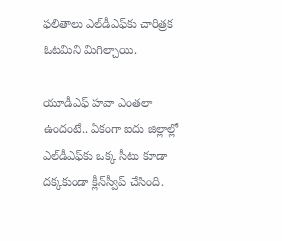ఫలితాలు ఎల్‌డీఎఫ్‌కు చారిత్రక ఓటమిని మిగిల్చాయి.

యూడీఎఫ్ హవా ఎంతలా ఉందంటే.. ఏకంగా ఐదు జిల్లాల్లో ఎల్‌డీఎఫ్‌కు ఒక్క సీటు కూడా దక్కకుండా క్లీన్‌స్వీప్ చేసింది.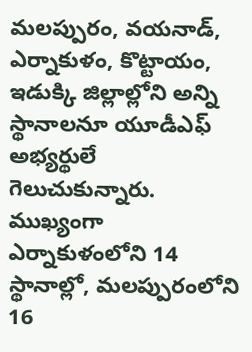మలప్పురం, వయనాడ్, ఎర్నాకుళం, కొట్టాయం, ఇడుక్కి జిల్లాల్లోని అన్ని స్థానాలనూ యూడీఎఫ్ అభ్యర్థులే గెలుచుకున్నారు. ముఖ్యంగా ఎర్నాకుళంలోని 14 స్థానాల్లో, మలప్పురంలోని 16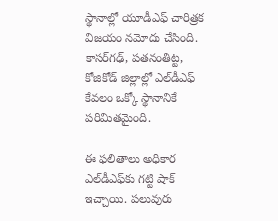స్థానాల్లో యూడీఎఫ్ చారిత్రక విజయం నమోదు చేసింది. కాసర్‌గఢ్, పతనంతిట్ట, కోజికోడ్ జిల్లాల్లో ఎల్‌డీఎఫ్ కేవలం ఒక్కో స్థానానికే పరిమితమైంది.

ఈ ఫలితాలు అధికార ఎల్‌డీఎఫ్‌కు గట్టి షాక్ ఇచ్చాయి. పలువురు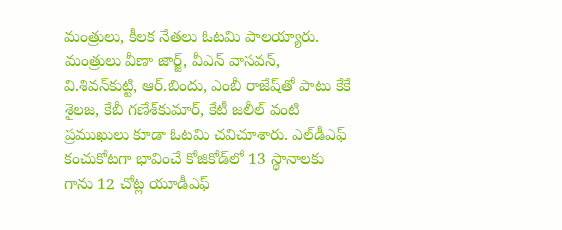మంత్రులు, కీలక నేతలు ఓటమి పాలయ్యారు. మంత్రులు వీణా జార్జ్, వీఎన్ వాసవన్, వి.శివన్‌కుట్టి, ఆర్.బిందు, ఎంబీ రాజేష్‌తో పాటు కేకే శైలజ, కేబీ గణేశ్‌కుమార్, కేటీ జలీల్ వంటి ప్రముఖులు కూడా ఓటమి చవిచూశారు. ఎల్‌డీఎఫ్ కంచుకోటగా భావించే కోజికోడ్‌లో 13 స్థానాలకు గాను 12 చోట్ల యూడీఎఫ్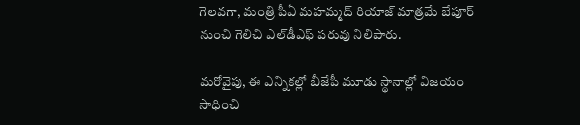గెలవగా, మంత్రి పీఏ మహమ్మద్ రియాజ్ మాత్రమే బేపూర్ నుంచి గెలిచి ఎల్‌డీఎఫ్ పరువు నిలిపారు.

మరోవైపు, ఈ ఎన్నికల్లో బీజేపీ మూడు స్థానాల్లో విజయం సాధించి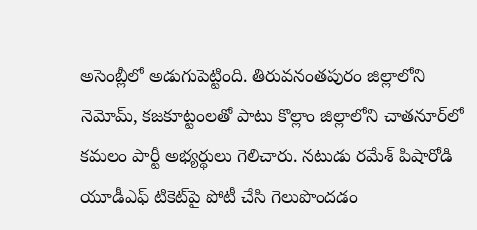అసెంబ్లీలో అడుగుపెట్టింది. తిరువనంతపురం జిల్లాలోని నెమోమ్, కజకూట్టంలతో పాటు కొల్లాం జిల్లాలోని చాతనూర్‌లో కమలం పార్టీ అభ్యర్థులు గెలిచారు. నటుడు రమేశ్ పిషారోడి యూడీఎఫ్ టికెట్‌పై పోటీ చేసి గెలుపొందడం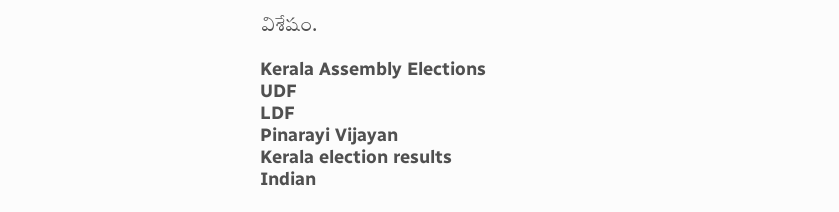విశేషం.

Kerala Assembly Elections
UDF
LDF
Pinarayi Vijayan
Kerala election results
Indian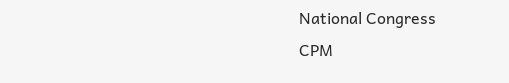National Congress
CPM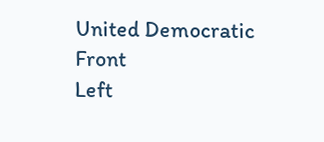United Democratic Front
Left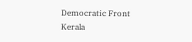Democratic Front
Kerala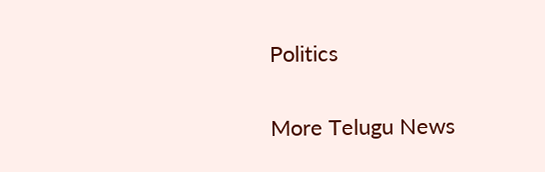Politics

More Telugu News